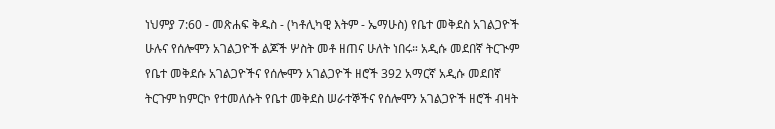ነህምያ 7:60 - መጽሐፍ ቅዱስ - (ካቶሊካዊ እትም - ኤማሁስ) የቤተ መቅደስ አገልጋዮች ሁሉና የሰሎሞን አገልጋዮች ልጆች ሦስት መቶ ዘጠና ሁለት ነበሩ። አዲሱ መደበኛ ትርጒም የቤተ መቅደሱ አገልጋዮችና የሰሎሞን አገልጋዮች ዘሮች 392 አማርኛ አዲሱ መደበኛ ትርጉም ከምርኮ የተመለሱት የቤተ መቅደስ ሠራተኞችና የሰሎሞን አገልጋዮች ዘሮች ብዛት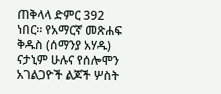ጠቅላላ ድምር 392 ነበር። የአማርኛ መጽሐፍ ቅዱስ (ሰማንያ አሃዱ) ናታኒም ሁሉና የሰሎሞን አገልጋዮች ልጆች ሦስት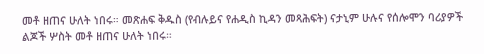መቶ ዘጠና ሁለት ነበሩ። መጽሐፍ ቅዱስ (የብሉይና የሐዲስ ኪዳን መጻሕፍት) ናታኒም ሁሉና የሰሎሞን ባሪያዎች ልጆች ሦስት መቶ ዘጠና ሁለት ነበሩ።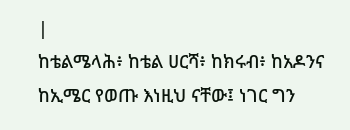|
ከቴልሜላሕ፥ ከቴል ሀርሻ፥ ከክሩብ፥ ከአዶንና ከኢሜር የወጡ እነዚህ ናቸው፤ ነገር ግን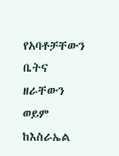የአባቶቻቸውን ቤትና ዘራቸውን ወይም ከእስራኤል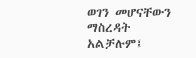ወገን መሆናቸውን ማስረዳት አልቻሉም፤